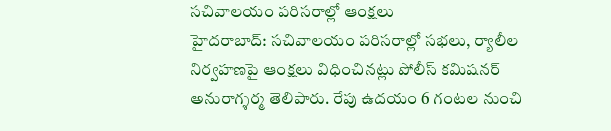సచివాలయం పరిసరాల్లో ఆంక్షలు
హైదరాబాద్: సచివాలయం పరిసరాల్లో సభలు, ర్యాలీల నిర్వహణపై ఆంక్షలు విధించినట్లు పోలీస్ కమిషనర్ అనురాగ్శర్మ తెలిపారు. రేపు ఉదయం 6 గంటల నుంచి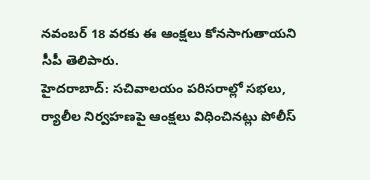నవంబర్ 18 వరకు ఈ ఆంక్షలు కోనసాగుతాయని సీపీ తెలిపారు.
హైదరాబాద్: సచివాలయం పరిసరాల్లో సభలు, ర్యాలీల నిర్వహణపై ఆంక్షలు విధించినట్లు పోలీస్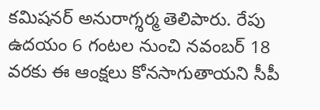కమిషనర్ అనురాగ్శర్మ తెలిపారు. రేపు ఉదయం 6 గంటల నుంచి నవంబర్ 18 వరకు ఈ ఆంక్షలు కోనసాగుతాయని సీపీ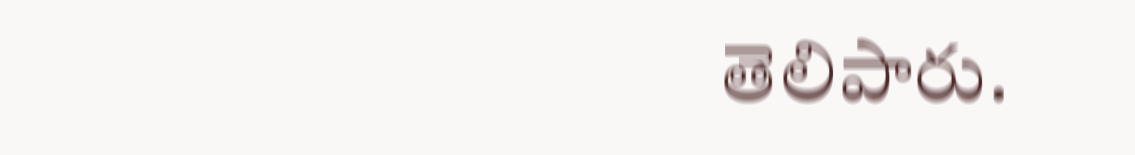తెలిపారు.